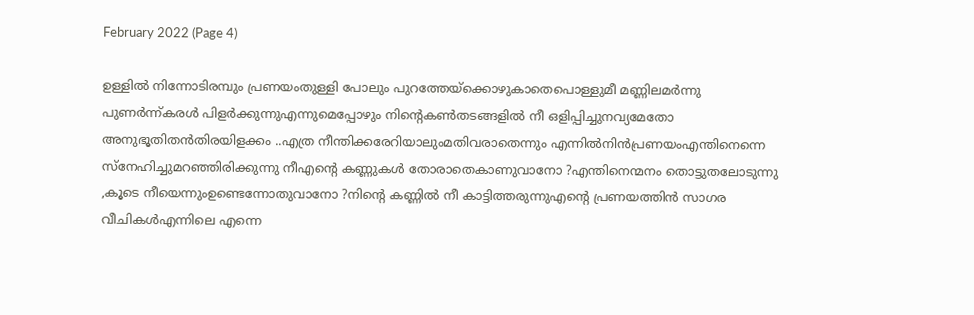February 2022 (Page 4)

ഉള്ളിൽ നിന്നോടിരമ്പും പ്രണയംതുള്ളി പോലും പുറത്തേയ്ക്കൊഴുകാതെപൊള്ളുമീ മണ്ണിലമർന്നു പുണർന്ന്കരൾ പിളർക്കുന്നുഎന്നുമെപ്പോഴും നിന്റെകൺതടങ്ങളിൽ നീ ഒളിപ്പിച്ചുനവ്യമേതോ അനുഭൂതിതൻതിരയിളക്കം ..എത്ര നീന്തിക്കരേറിയാലുംമതിവരാതെന്നും എന്നിൽനിൻപ്രണയംഎന്തിനെന്നെ സ്നേഹിച്ചുമറഞ്ഞിരിക്കുന്നു നീഎന്റെ കണ്ണുകൾ തോരാതെകാണുവാനോ ?എന്തിനെന്മനം തൊട്ടുതലോടുന്നു ,കൂടെ നീയെന്നുംഉണ്ടെന്നോതുവാനോ ?നിന്റെ കണ്ണിൽ നീ കാട്ടിത്തരുന്നുഎന്റെ പ്രണയത്തിൻ സാഗര വീചികൾഎന്നിലെ എന്നെ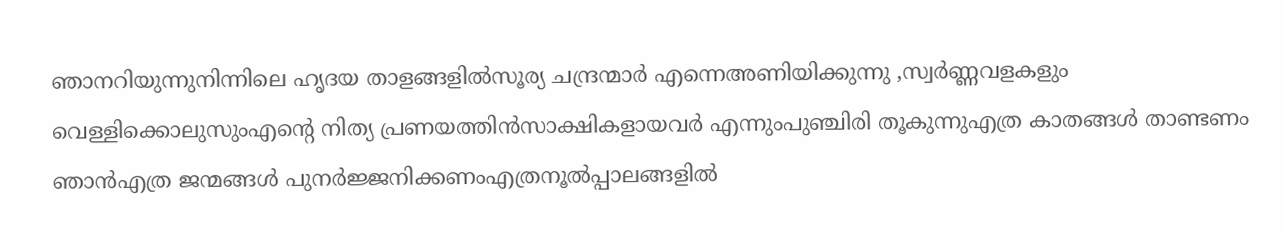ഞാനറിയുന്നുനിന്നിലെ ഹൃദയ താളങ്ങളിൽസൂര്യ ചന്ദ്രന്മാർ എന്നെഅണിയിക്കുന്നു ,സ്വർണ്ണവളകളും വെള്ളിക്കൊലുസുംഎന്റെ നിത്യ പ്രണയത്തിൻസാക്ഷികളായവർ എന്നുംപുഞ്ചിരി തൂകുന്നുഎത്ര കാതങ്ങൾ താണ്ടണം ഞാൻഎത്ര ജന്മങ്ങൾ പുനർജ്ജനിക്കണംഎത്രനൂൽപ്പാലങ്ങളിൽ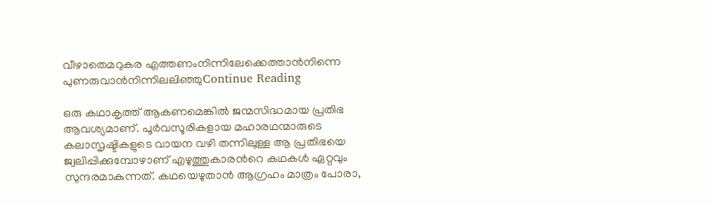വീഴാതെമറുകര എത്തണംനിന്നിലേക്കെത്താൻനിന്നെ പുണരുവാൻനിന്നിലലിഞ്ഞുContinue Reading

ഒരു കഥാകൃത്ത് ആകണമെങ്കിൽ ജന്മസിദ്ധമായ പ്രതിഭ ആവശ്യമാണ്. പൂർവസൂരികളായ മഹാരഥന്മാരുടെ കലാസൃഷ്ടികളുടെ വായന വഴി തന്നിലുള്ള ആ പ്രതിഭയെ ജ്വലിപ്പിക്കുമ്പോഴാണ് എഴുത്തുകാരൻറെ കഥകൾ ഏറ്റവും സുന്ദരമാകുന്നത്. കഥയെഴുതാൻ ആഗ്രഹം മാത്രം പോരാ,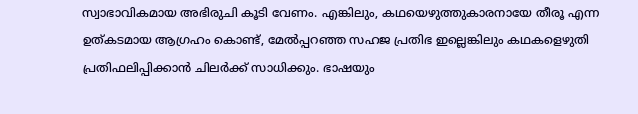സ്വാഭാവികമായ അഭിരുചി കൂടി വേണം. എങ്കിലും, കഥയെഴുത്തുകാരനായേ തീരൂ എന്ന ഉത്കടമായ ആഗ്രഹം കൊണ്ട്, മേൽപ്പറഞ്ഞ സഹജ പ്രതിഭ ഇല്ലെങ്കിലും കഥകളെഴുതി പ്രതിഫലിപ്പിക്കാൻ ചിലർക്ക് സാധിക്കും. ഭാഷയും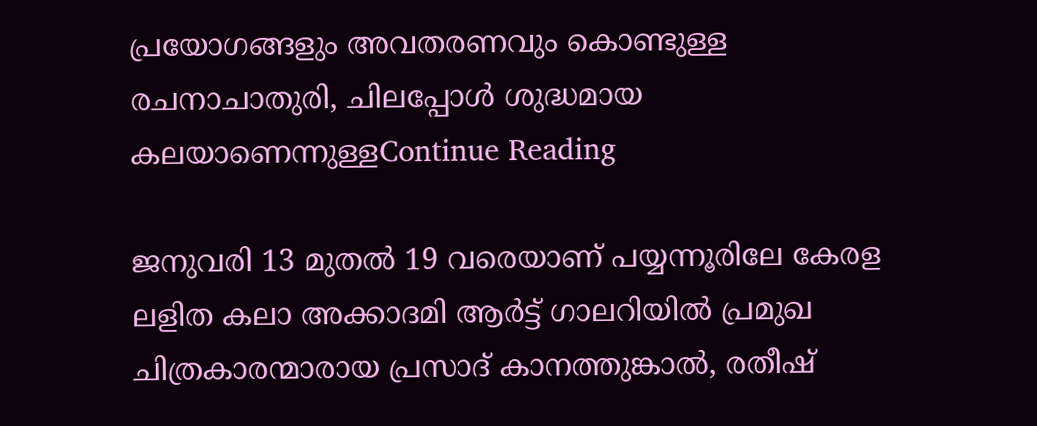പ്രയോഗങ്ങളും അവതരണവും കൊണ്ടുള്ള രചനാചാതുരി, ചിലപ്പോൾ ശുദ്ധമായ കലയാണെന്നുള്ളContinue Reading

ജനുവരി 13 മുതൽ 19 വരെയാണ് പയ്യന്നൂരിലേ കേരള ലളിത കലാ അക്കാദമി ആർട്ട് ഗാലറിയിൽ പ്രമുഖ ചിത്രകാരന്മാരായ പ്രസാദ് കാനത്തുങ്കാൽ, രതീഷ്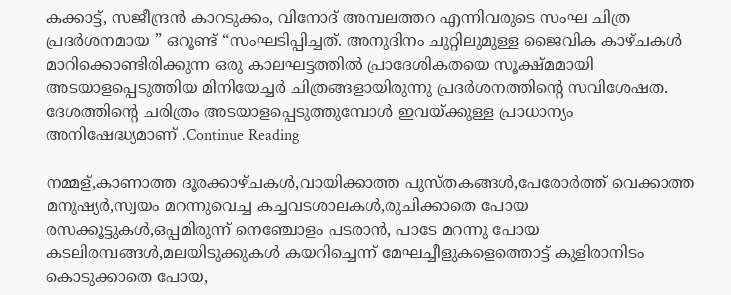കക്കാട്ട്, സജീന്ദ്രൻ കാറടുക്കം, വിനോദ് അമ്പലത്തറ എന്നിവരുടെ സംഘ ചിത്ര പ്രദർശനമായ ” ഒറൂണ്ട് “സംഘടിപ്പിച്ചത്. അനുദിനം ചുറ്റിലുമുള്ള ജൈവിക കാഴ്ചകൾ മാറിക്കൊണ്ടിരിക്കുന്ന ഒരു കാലഘട്ടത്തിൽ പ്രാദേശികതയെ സൂക്ഷ്മമായി അടയാളപ്പെടുത്തിയ മിനിയേച്ചർ ചിത്രങ്ങളായിരുന്നു പ്രദർശനത്തിന്റെ സവിശേഷത. ദേശത്തിന്റെ ചരിത്രം അടയാളപ്പെടുത്തുമ്പോൾ ഇവയ്ക്കുള്ള പ്രാധാന്യം അനിഷേദ്ധ്യമാണ് .Continue Reading

നമ്മള്,കാണാത്ത ദൂരക്കാഴ്ചകൾ,വായിക്കാത്ത പുസ്തകങ്ങൾ,പേരോർത്ത് വെക്കാത്ത മനുഷ്യർ,സ്വയം മറന്നുവെച്ച കച്ചവടശാലകൾ,രുചിക്കാതെ പോയ രസക്കൂട്ടുകൾ,ഒപ്പമിരുന്ന് നെഞ്ചോളം പടരാൻ, പാടേ മറന്നു പോയ കടലിരമ്പങ്ങൾ,മലയിടുക്കുകൾ കയറിച്ചെന്ന് മേഘച്ചീളുകളെത്തൊട്ട് കുളിരാനിടം കൊടുക്കാതെ പോയ,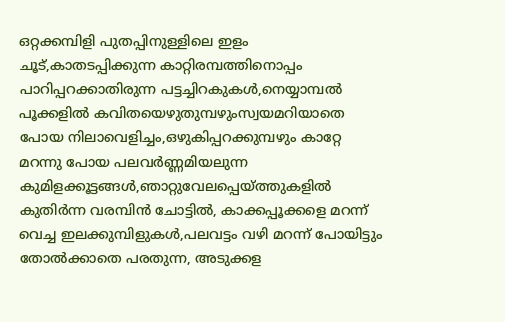ഒറ്റക്കമ്പിളി പുതപ്പിനുള്ളിലെ ഇളം ചൂട്,കാതടപ്പിക്കുന്ന കാറ്റിരമ്പത്തിനൊപ്പം പാറിപ്പറക്കാതിരുന്ന പട്ടച്ചിറകുകൾ,നെയ്യാമ്പൽ പൂക്കളിൽ കവിതയെഴുതുമ്പഴുംസ്വയമറിയാതെ പോയ നിലാവെളിച്ചം,ഒഴുകിപ്പറക്കുമ്പഴും കാറ്റേ മറന്നു പോയ പലവർണ്ണമിയലുന്ന കുമിളക്കൂട്ടങ്ങൾ,ഞാറ്റുവേലപ്പെയ്ത്തുകളിൽ കുതിർന്ന വരമ്പിൻ ചോട്ടിൽ, കാക്കപ്പൂക്കളെ മറന്ന് വെച്ച ഇലക്കുമ്പിളുകൾ,പലവട്ടം വഴി മറന്ന് പോയിട്ടും തോൽക്കാതെ പരതുന്ന, അടുക്കള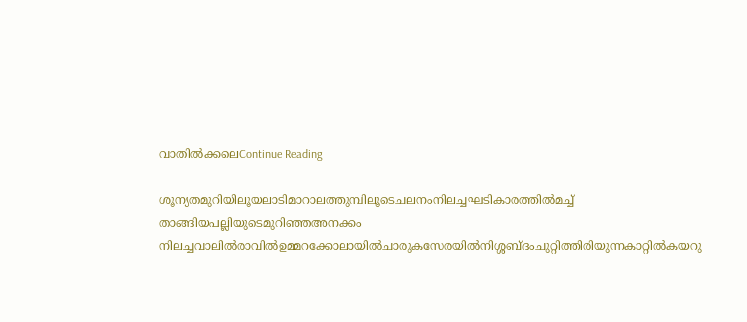വാതിൽക്കലെContinue Reading

ശൂന്യതമുറിയിലൂയലാടിമാറാലത്തുമ്പിലൂടെചലനംനിലച്ചഘടികാരത്തില്‍മച്ച് താങ്ങിയപല്ലിയുടെമുറിഞ്ഞഅനക്കം നിലച്ചവാലിൽരാവിൽഉമ്മറക്കോലായിൽചാരുകസേരയിൽനിശ്ശബ്ദംചുറ്റിത്തിരിയുന്നകാറ്റിൽകയറു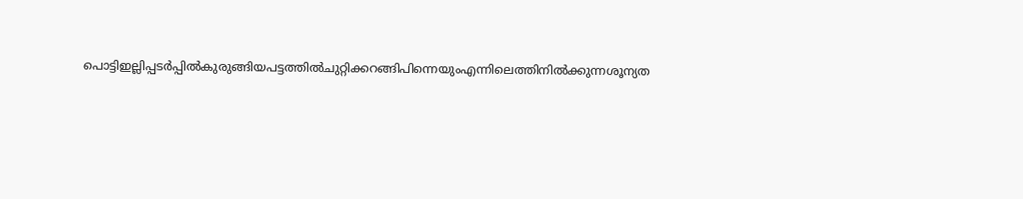പൊട്ടിഇല്ലിപ്പടർപ്പിൽകുരുങ്ങിയപട്ടത്തിൽചുറ്റിക്കറങ്ങിപിന്നെയുംഎന്നിലെത്തിനിൽക്കുന്നശൂന്യത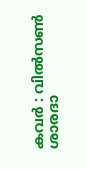കവർ : വിൽസൺ ശാരദാ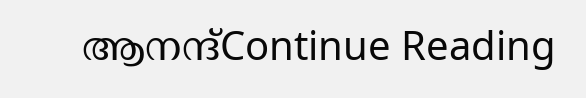ആനന്ദ്Continue Reading